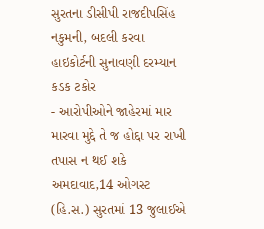સુરતના ડીસીપી રાજદીપસિંહ નકુમની, બદલી કરવા હાઇકોર્ટની સુનાવણી દરમ્યાન કડક ટકોર
- આરોપીઓને જાહેરમાં માર મારવા મુદ્દે તે જ હોદ્દા પર રાખી તપાસ ન થઈ શકે અમદાવાદ,14 ઓગસ્ટ (હિ.સ.) સુરતમાં 13 જુલાઈએ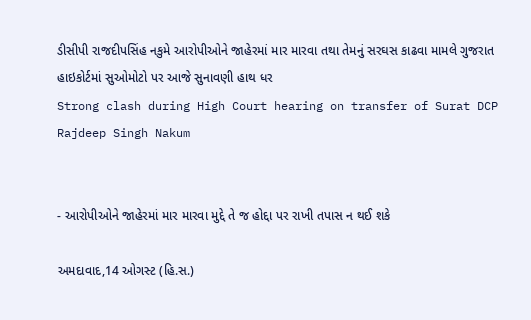ડીસીપી રાજદીપસિંહ નકુમે આરોપીઓને જાહેરમાં માર મારવા તથા તેમનું સરઘસ કાઢવા મામલે ગુજરાત હાઇકોર્ટમાં સુઓમોટો પર આજે સુનાવણી હાથ ધર
Strong clash during High Court hearing on transfer of Surat DCP Rajdeep Singh Nakum


- આરોપીઓને જાહેરમાં માર મારવા મુદ્દે તે જ હોદ્દા પર રાખી તપાસ ન થઈ શકે

અમદાવાદ,14 ઓગસ્ટ (હિ.સ.)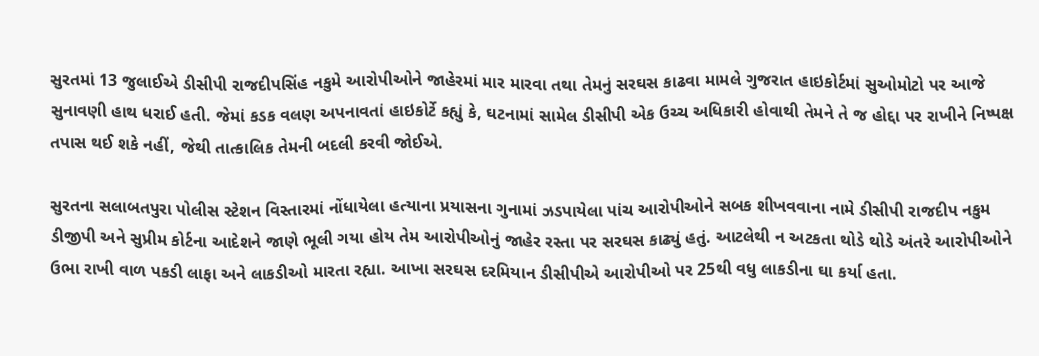સુરતમાં 13 જુલાઈએ ડીસીપી રાજદીપસિંહ નકુમે આરોપીઓને જાહેરમાં માર મારવા તથા તેમનું સરઘસ કાઢવા મામલે ગુજરાત હાઇકોર્ટમાં સુઓમોટો પર આજે સુનાવણી હાથ ધરાઈ હતી. જેમાં કડક વલણ અપનાવતાં હાઇકોર્ટે કહ્યું કે, ઘટનામાં સામેલ ડીસીપી એક ઉચ્ચ અધિકારી હોવાથી તેમને તે જ હોદ્દા પર રાખીને નિષ્પક્ષ તપાસ થઈ શકે નહીં, જેથી તાત્કાલિક તેમની બદલી કરવી જોઈએ.

સુરતના સલાબતપુરા પોલીસ સ્ટેશન વિસ્તારમાં નોંધાયેલા હત્યાના પ્રયાસના ગુનામાં ઝડપાયેલા પાંચ આરોપીઓને સબક શીખવવાના નામે ડીસીપી રાજદીપ નકુમ ડીજીપી અને સુપ્રીમ કોર્ટના આદેશને જાણે ભૂલી ગયા હોય તેમ આરોપીઓનું જાહેર રસ્તા પર સરઘસ કાઢ્યું હતું. આટલેથી ન અટકતા થોડે થોડે અંતરે આરોપીઓને ઉભા રાખી વાળ પકડી લાફા અને લાકડીઓ મારતા રહ્યા. આખા સરઘસ દરમિયાન ડીસીપીએ આરોપીઓ પર 25થી વધુ લાકડીના ઘા કર્યા હતા.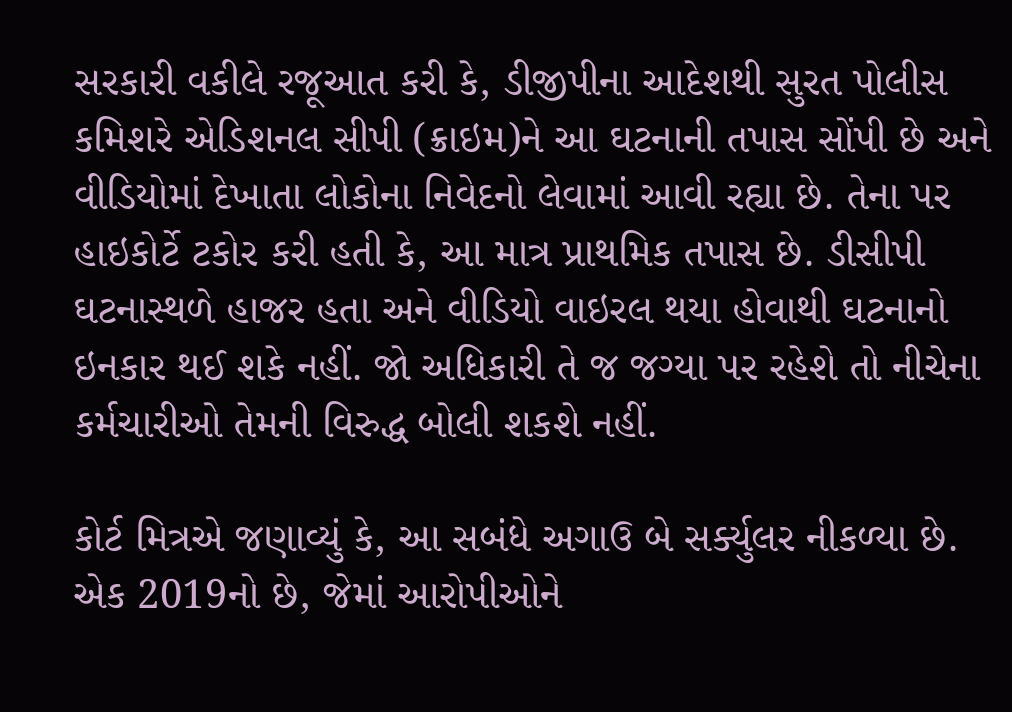સરકારી વકીલે રજૂઆત કરી કે, ડીજીપીના આદેશથી સુરત પોલીસ કમિશરે એડિશનલ સીપી (ક્રાઇમ)ને આ ઘટનાની તપાસ સોંપી છે અને વીડિયોમાં દેખાતા લોકોના નિવેદનો લેવામાં આવી રહ્યા છે. તેના પર હાઇકોર્ટે ટકોર કરી હતી કે, આ માત્ર પ્રાથમિક તપાસ છે. ડીસીપી ઘટનાસ્થળે હાજર હતા અને વીડિયો વાઇરલ થયા હોવાથી ઘટનાનો ઇનકાર થઈ શકે નહીં. જો અધિકારી તે જ જગ્યા પર રહેશે તો નીચેના કર્મચારીઓ તેમની વિરુદ્ધ બોલી શકશે નહીં.

કોર્ટ મિત્રએ જણાવ્યું કે, આ સબંધે અગાઉ બે સર્ક્યુલર નીકળ્યા છે. એક 2019નો છે, જેમાં આરોપીઓને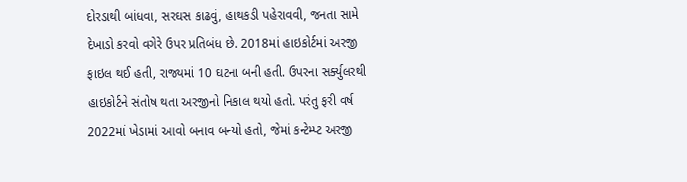દોરડાથી બાંધવા, સરઘસ કાઢવું, હાથકડી પહેરાવવી, જનતા સામે દેખાડો કરવો વગેરે ઉપર પ્રતિબંધ છે. 2018માં હાઇકોર્ટમાં અરજી ફાઇલ થઈ હતી, રાજ્યમાં 10 ઘટના બની હતી. ઉપરના સર્ક્યુલરથી હાઇકોર્ટને સંતોષ થતા અરજીનો નિકાલ થયો હતો. પરંતુ ફરી વર્ષ 2022માં ખેડામાં આવો બનાવ બન્યો હતો, જેમાં કન્ટેમ્પ્ટ અરજી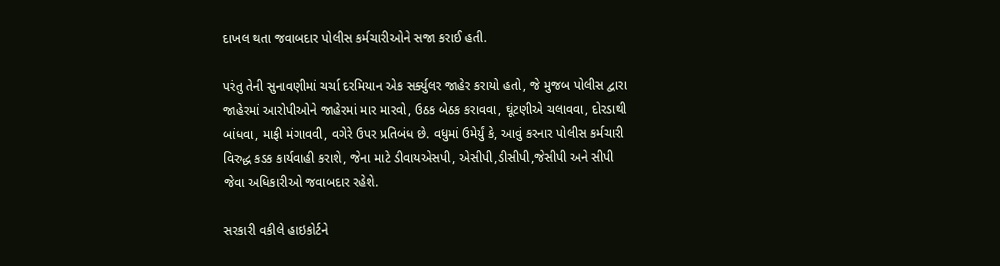દાખલ થતા જવાબદાર પોલીસ કર્મચારીઓને સજા કરાઈ હતી.

પરંતુ તેની સુનાવણીમાં ચર્ચા દરમિયાન એક સર્ક્યુલર જાહેર કરાયો હતો, જે મુજબ પોલીસ દ્વારા જાહેરમાં આરોપીઓને જાહેરમાં માર મારવો, ઉઠક બેઠક કરાવવા, ઘૂંટણીએ ચલાવવા, દોરડાથી બાંધવા, માફી મંગાવવી, વગેરે ઉપર પ્રતિબંધ છે. વધુમાં ઉમેર્યું કે, આવું કરનાર પોલીસ કર્મચારી વિરુદ્ધ કડક કાર્યવાહી કરાશે, જેના માટે ડીવાયએસપી, એસીપી,ડીસીપી,જેસીપી અને સીપી જેવા અધિકારીઓ જવાબદાર રહેશે.

સરકારી વકીલે હાઇકોર્ટને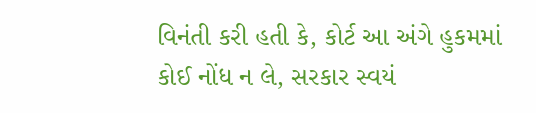વિનંતી કરી હતી કે, કોર્ટ આ અંગે હુકમમાં કોઈ નોંધ ન લે, સરકાર સ્વયં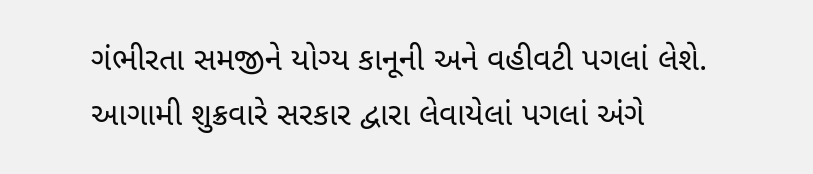ગંભીરતા સમજીને યોગ્ય કાનૂની અને વહીવટી પગલાં લેશે. આગામી શુક્રવારે સરકાર દ્વારા લેવાયેલાં પગલાં અંગે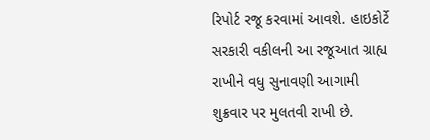રિપોર્ટ રજૂ કરવામાં આવશે. હાઇકોર્ટે સરકારી વકીલની આ રજૂઆત ગ્રાહ્ય રાખીને વધુ સુનાવણી આગામી શુક્રવાર પર મુલતવી રાખી છે.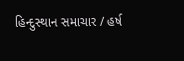હિન્દુસ્થાન સમાચાર / હર્ષ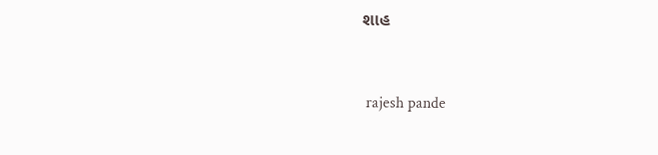શાહ


 rajesh pande